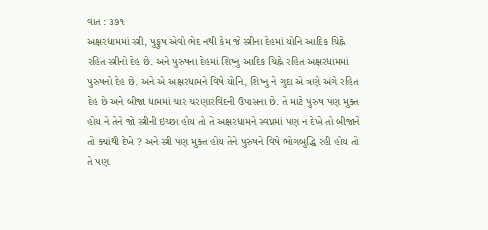વાત : ૩૭૧
અક્ષરધામમાં સ્ત્રી, પુફુષ એવો ભેદ નથી કેમ જે સ્ત્રીના દેહમાં યોનિ આદિક ચિહ્ને રહિત સ્ત્રીનો દેહ છે. અને પુરુષના દેહમાં શિષ્નુ આદિક ચિહ્ને રહિત અક્ષરધામમાં પુરુષનો દેહ છે. અને એ અક્ષરધામને વિષે યોનિ, શિષ્નુ ને ગુદા એ ત્રણે અંગે રહિત દેહ છે અને બીજા ધામમાં ચાર ચરણારવિંદની ઉપાસના છે. તે માટે પુરુષ પણ મુક્ત હોય ને તેને જો સ્ત્રીની ઇચ્છા હોય તો તે અક્ષરધામને સ્વપ્નમાં પણ ન દેખે તો બીજાને તો ક્યાંથી દેખે ? અને સ્ત્રી પણ મુક્ત હોય તેને પુરુષને વિષે ભોગબુદ્ધિ રહી હોય તો તે પણ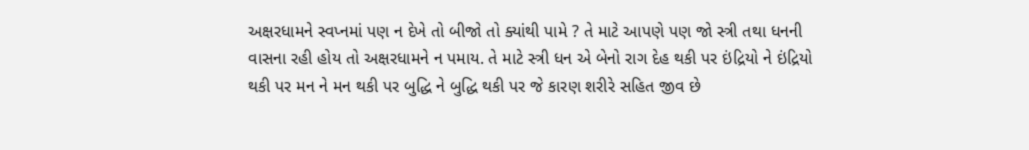અક્ષરધામને સ્વપ્નમાં પણ ન દેખે તો બીજો તો ક્યાંથી પામે ? તે માટે આપણે પણ જો સ્ત્રી તથા ધનની વાસના રહી હોય તો અક્ષરધામને ન પમાય. તે માટે સ્ત્રી ધન એ બેનો રાગ દેહ થકી પર ઇંદ્રિયો ને ઇંદ્રિયો થકી પર મન ને મન થકી પર બુદ્ધિ ને બુદ્ધિ થકી પર જે કારણ શરીરે સહિત જીવ છે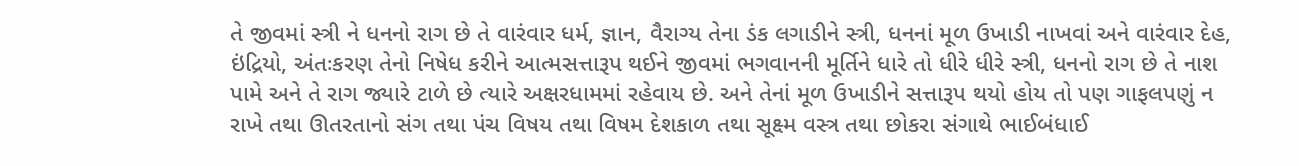તે જીવમાં સ્ત્રી ને ધનનો રાગ છે તે વારંવાર ધર્મ, જ્ઞાન, વૈરાગ્ય તેના ડંક લગાડીને સ્ત્રી, ધનનાં મૂળ ઉખાડી નાખવાં અને વારંવાર દેહ, ઇંદ્રિયો, અંતઃકરણ તેનો નિષેધ કરીને આત્મસત્તારૂપ થઈને જીવમાં ભગવાનની મૂર્તિને ધારે તો ધીરે ધીરે સ્ત્રી, ધનનો રાગ છે તે નાશ પામે અને તે રાગ જ્યારે ટાળે છે ત્યારે અક્ષરધામમાં રહેવાય છે. અને તેનાં મૂળ ઉખાડીને સત્તારૂપ થયો હોય તો પણ ગાફલપણું ન રાખે તથા ઊતરતાનો સંગ તથા પંચ વિષય તથા વિષમ દેશકાળ તથા સૂક્ષ્મ વસ્ત્ર તથા છોકરા સંગાથે ભાઈબંધાઈ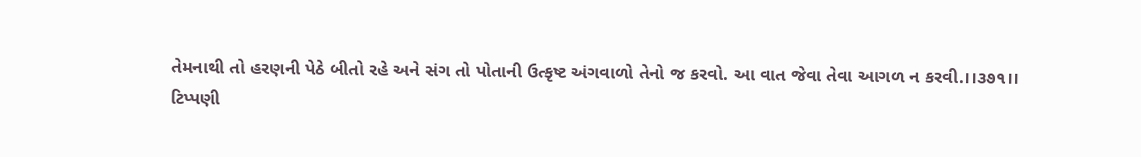તેમનાથી તો હરણની પેઠે બીતો રહે અને સંગ તો પોતાની ઉત્કૃષ્ટ અંગવાળો તેનો જ કરવો. આ વાત જેવા તેવા આગળ ન કરવી.।।૩૭૧।।
ટિપ્પણી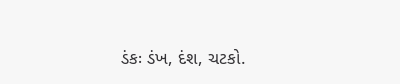ડંકઃ ડંખ, દંશ, ચટકો.